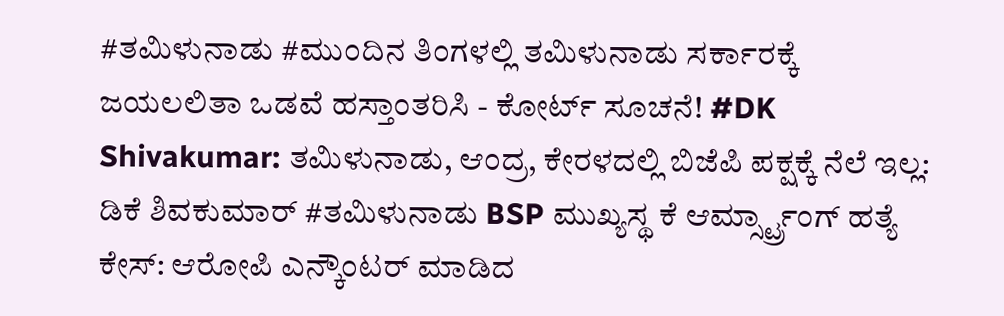#ತಮಿಳುನಾಡು #ಮುಂದಿನ ತಿಂಗಳಲ್ಲಿ ತಮಿಳುನಾಡು ಸರ್ಕಾರಕ್ಕೆ ಜಯಲಲಿತಾ ಒಡವೆ ಹಸ್ತಾಂತರಿಸಿ - ಕೋರ್ಟ್ ಸೂಚನೆ! #DK Shivakumar: ತಮಿಳುನಾಡು, ಆಂದ್ರ, ಕೇರಳದಲ್ಲಿ ಬಿಜೆಪಿ ಪಕ್ಷಕ್ಕೆ ನೆಲೆ ಇಲ್ಲ: ಡಿಕೆ ಶಿವಕುಮಾರ್ #ತಮಿಳುನಾಡು BSP ಮುಖ್ಯಸ್ಥ ಕೆ ಆರ್ಮ್ಸ್ಟ್ರಾಂಗ್ ಹತ್ಯೆ ಕೇಸ್: ಆರೋಪಿ ಎನ್ಕೌಂಟರ್ ಮಾಡಿದ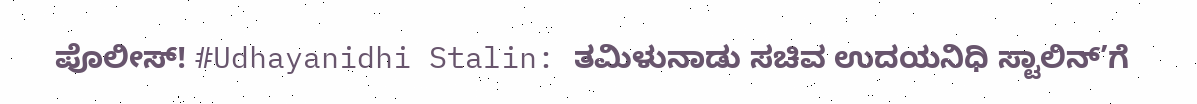ಪೊಲೀಸ್! #Udhayanidhi Stalin: ತಮಿಳುನಾಡು ಸಚಿವ ಉದಯನಿಧಿ ಸ್ಟಾಲಿನ್’ಗೆ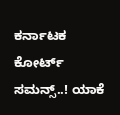ಕರ್ನಾಟಕ ಕೋರ್ಟ್ ಸಮನ್ಸ್..! ಯಾಕೆ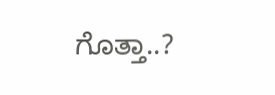ಗೊತ್ತಾ..?